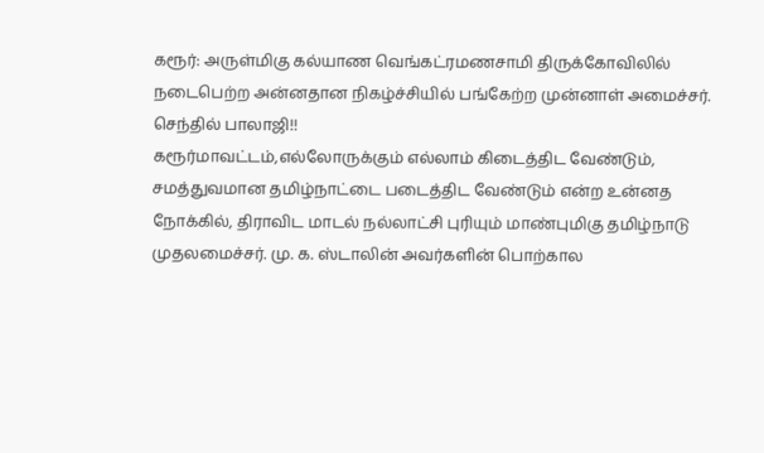கரூர்: அருள்மிகு கல்யாண வெங்கட்ரமணசாமி திருக்கோவிலில் நடைபெற்ற அன்னதான நிகழ்ச்சியில் பங்கேற்ற முன்னாள் அமைச்சர். செந்தில் பாலாஜி!!
கரூர்மாவட்டம்,எல்லோருக்கும் எல்லாம் கிடைத்திட வேண்டும், சமத்துவமான தமிழ்நாட்டை படைத்திட வேண்டும் என்ற உன்னத நோக்கில், திராவிட மாடல் நல்லாட்சி புரியும் மாண்புமிகு தமிழ்நாடு முதலமைச்சர். மு. க. ஸ்டாலின் அவர்களின் பொற்கால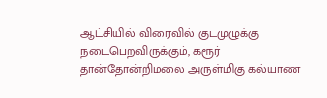ஆட்சியில் விரைவில் குடமுழுக்கு நடைபெறவிருக்கும், கரூர்
தான்தோன்றிமலை அருள்மிகு கல்யாண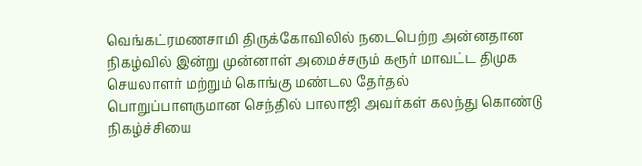வெங்கட்ரமணசாமி திருக்கோவிலில் நடைபெற்ற அன்னதான நிகழ்வில் இன்று முன்னாள் அமைச்சரும் கரூர் மாவட்ட திமுக செயலாளர் மற்றும் கொங்கு மண்டல தேர்தல் பொறுப்பாளருமான செந்தில் பாலாஜி அவர்கள் கலந்து கொண்டு நிகழ்ச்சியை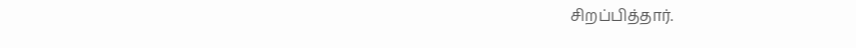சிறப்பித்தார்.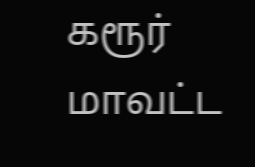கரூர் மாவட்ட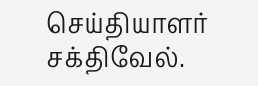செய்தியாளர் சக்திவேல்.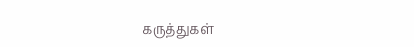கருத்துகள்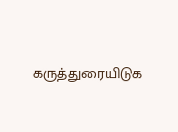கருத்துரையிடுக